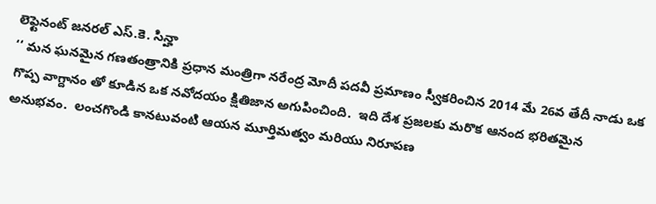లెఫ్టెనంట్ జ‌న‌ర‌ల్ ఎస్‌.కె. సిన్హా
‘‘ మ‌న ఘ‌న‌మైన గ‌ణ‌తంత్రానికి ప్ర‌ధాన మంత్రిగా న‌రేంద్ర మోదీ ప‌ద‌వీ ప్ర‌మాణం స్వీక‌రించిన 2014 మే 26వ తేదీ నాడు ఒక గొప్ప వాగ్దానం తో కూడిన ఒక న‌వోద‌యం క్షితిజాన‌ అగుపించింది.  ఇది దేశ ప్ర‌జ‌ల‌కు మ‌రొక ఆనంద భ‌రిత‌మైన అనుభవం.  లంచగొండి కానటువంటి ఆయ‌న మూర్తిమత్వం మ‌రియు నిరూప‌ణ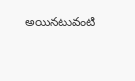అయిన‌టువంటి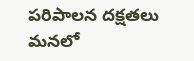ప‌రిపాల‌న ద‌క్ష‌తలు మ‌న‌లో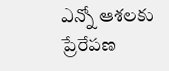ఎన్నో ఆశ‌ల‌కు ప్రేరేపణ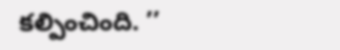కల్పించింది. ’’